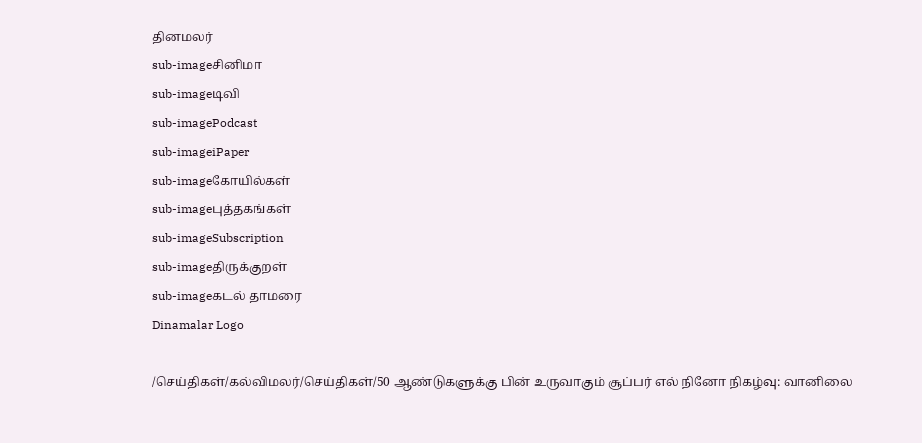தினமலர்
sub-imageசினிமா
sub-imageடிவி
sub-imagePodcast
sub-imageiPaper
sub-imageகோயில்கள்
sub-imageபுத்தகங்கள்
sub-imageSubscription
sub-imageதிருக்குறள்
sub-imageகடல் தாமரை
Dinamalar Logo

/செய்திகள்/கல்விமலர்/செய்திகள்/50 ஆண்டுகளுக்கு பின் உருவாகும் சூப்பர் எல் நினோ நிகழ்வு: வானிலை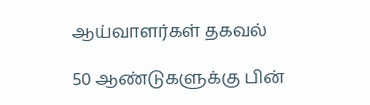ஆய்வாளர்கள் தகவல்

50 ஆண்டுகளுக்கு பின்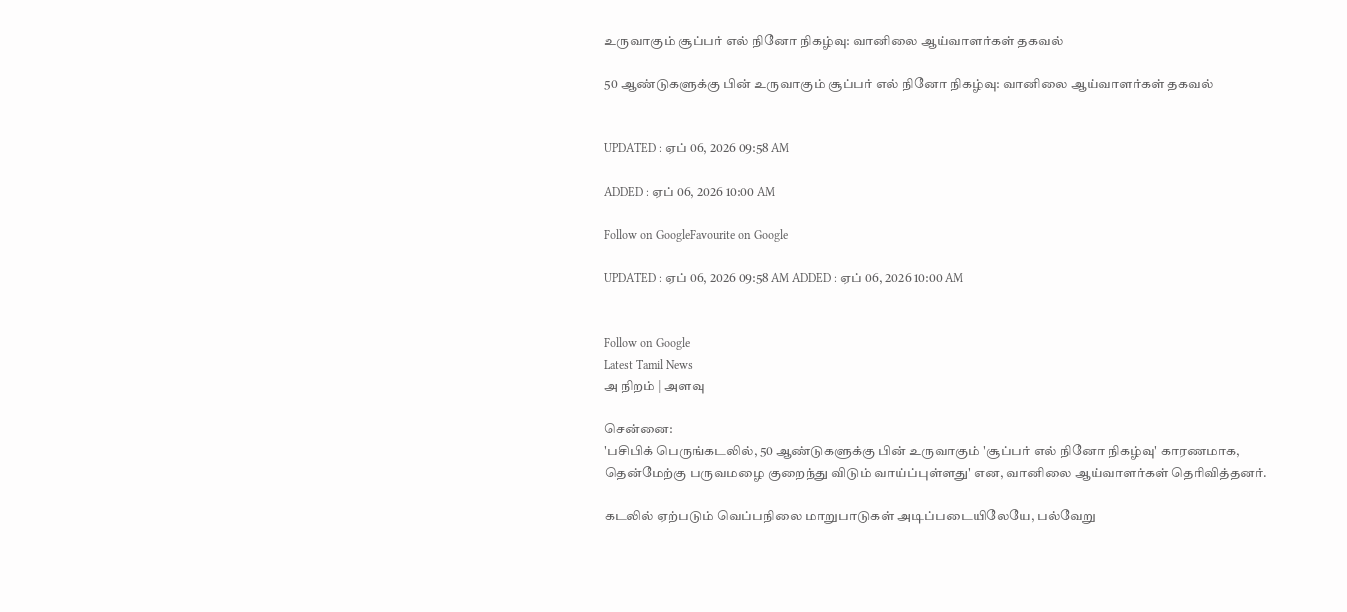உருவாகும் சூப்பர் எல் நினோ நிகழ்வு: வானிலை ஆய்வாளர்கள் தகவல்

50 ஆண்டுகளுக்கு பின் உருவாகும் சூப்பர் எல் நினோ நிகழ்வு: வானிலை ஆய்வாளர்கள் தகவல்


UPDATED : ஏப் 06, 2026 09:58 AM

ADDED : ஏப் 06, 2026 10:00 AM

Follow on GoogleFavourite on Google

UPDATED : ஏப் 06, 2026 09:58 AM ADDED : ஏப் 06, 2026 10:00 AM


Follow on Google
Latest Tamil News
அ நிறம் | அளவு

சென்னை:
'பசிபிக் பெருங்கடலில், 50 ஆண்டுகளுக்கு பின் உருவாகும் 'சூப்பர் எல் நினோ நிகழ்வு' காரணமாக, தென்மேற்கு பருவமழை குறைந்து விடும் வாய்ப்புள்ளது' என, வானிலை ஆய்வாளர்கள் தெரிவித்தனர்.

கடலில் ஏற்படும் வெப்பநிலை மாறுபாடுகள் அடிப்படையிலேயே, பல்வேறு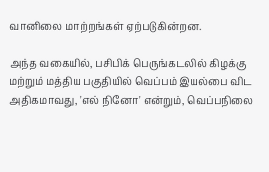வானிலை மாற்றங்கள் ஏற்படுகின்றன.

அந்த வகையில், பசிபிக் பெருங்கடலில் கிழக்கு மற்றும் மத்திய பகுதியில் வெப்பம் இயல்பை விட அதிகமாவது, 'எல் நினோ' என்றும், வெப்பநிலை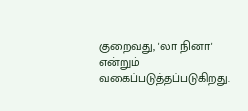குறைவது, 'லா நினா' என்றும் வகைப்படுத்தப்படுகிறது.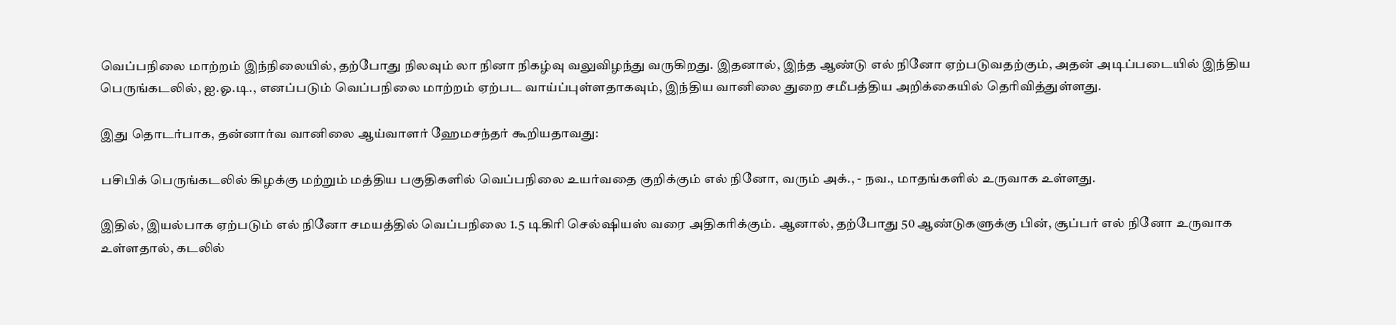வெப்பநிலை மாற்றம் இந்நிலையில், தற்போது நிலவும் லா நினா நிகழ்வு வலுவிழந்து வருகிறது. இதனால், இந்த ஆண்டு எல் நினோ ஏற்படுவதற்கும், அதன் அடிப்படையில் இந்திய பெருங்கடலில், ஐ.ஓ.டி., எனப்படும் வெப்பநிலை மாற்றம் ஏற்பட வாய்ப்புள்ளதாகவும், இந்திய வானிலை துறை சமீபத்திய அறிக்கையில் தெரிவித்துள்ளது.

இது தொடர்பாக, தன்னார்வ வானிலை ஆய்வாளர் ஹேமசந்தர் கூறியதாவது:

பசிபிக் பெருங்கடலில் கிழக்கு மற்றும் மத்திய பகுதிகளில் வெப்பநிலை உயர்வதை குறிக்கும் எல் நினோ, வரும் அக்., - நவ., மாதங்களில் உருவாக உள்ளது.

இதில், இயல்பாக ஏற்படும் எல் நினோ சமயத்தில் வெப்பநிலை 1.5 டிகிரி செல்ஷியஸ் வரை அதிகரிக்கும். ஆனால், தற்போது 50 ஆண்டுகளுக்கு பின், சூப்பர் எல் நினோ உருவாக உள்ளதால், கடலில்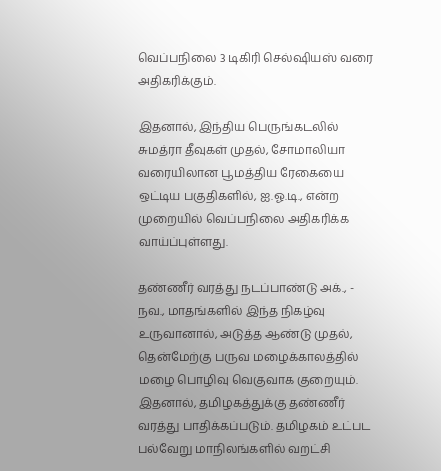வெப்பநிலை 3 டிகிரி செல்ஷியஸ் வரை அதிகரிக்கும்.

இதனால், இந்திய பெருங்கடலில் சுமத்ரா தீவுகள் முதல், சோமாலியா வரையிலான பூமத்திய ரேகையை ஒட்டிய பகுதிகளில், ஐ.ஓ.டி., என்ற முறையில் வெப்பநிலை அதிகரிக்க வாய்ப்புள்ளது.

தண்ணீர் வரத்து நடப்பாண்டு அக்., - நவ., மாதங்களில் இந்த நிகழ்வு உருவானால், அடுத்த ஆண்டு முதல், தென்மேற்கு பருவ மழைக்காலத்தில் மழை பொழிவு வெகுவாக குறையும். இதனால், தமிழகத்துக்கு தண்ணீர் வரத்து பாதிக்கப்படும். தமிழகம் உட்பட பல்வேறு மாநிலங்களில் வறட்சி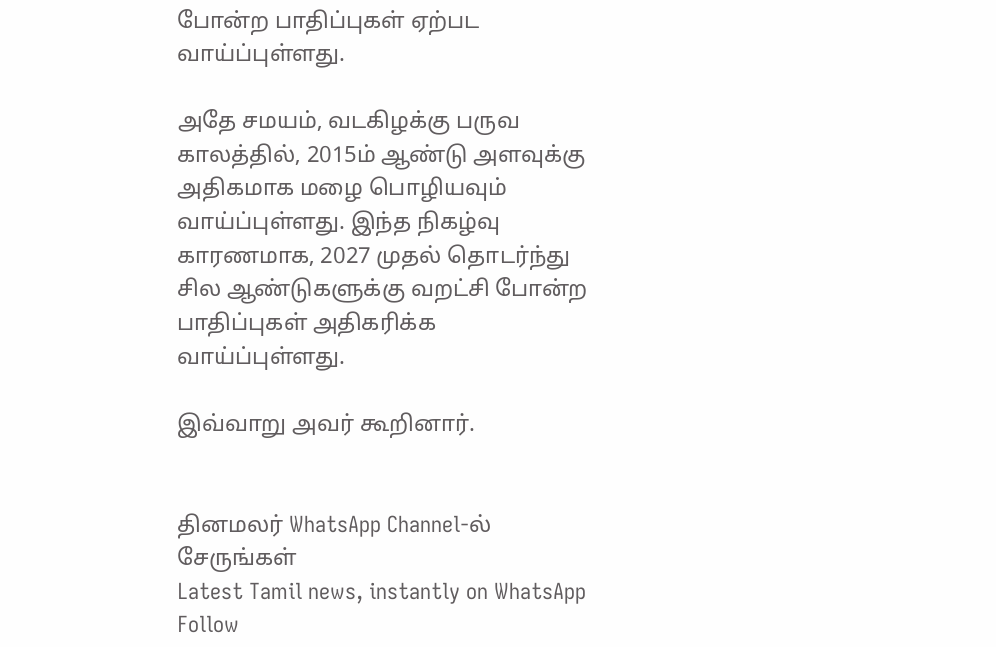போன்ற பாதிப்புகள் ஏற்பட வாய்ப்புள்ளது.

அதே சமயம், வடகிழக்கு பருவ காலத்தில், 2015ம் ஆண்டு அளவுக்கு அதிகமாக மழை பொழியவும் வாய்ப்புள்ளது. இந்த நிகழ்வு காரணமாக, 2027 முதல் தொடர்ந்து சில ஆண்டுகளுக்கு வறட்சி போன்ற பாதிப்புகள் அதிகரிக்க வாய்ப்புள்ளது.

இவ்வாறு அவர் கூறினார்.


தினமலர் WhatsApp Channel-ல் சேருங்கள்
Latest Tamil news, instantly on WhatsApp
Follow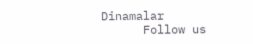Dinamalar
      Follow us